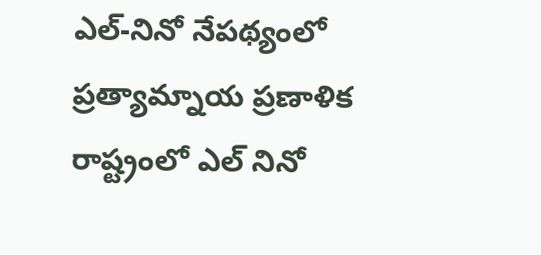ఎల్-నినో నేపథ్యంలో ప్రత్యామ్నాయ ప్రణాళిక
రాష్ట్రంలో ఎల్ నినో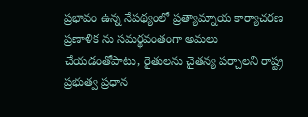ప్రభావం ఉన్న నేపథ్యంలో ప్రత్యామ్నాయ కార్యాచరణ ప్రణాళిక ను సమర్థవంతంగా అమలు చేయడంతోపాటు, రైతులను చైతన్య పర్చాలని రాష్ట్ర ప్రభుత్వ ప్రధాన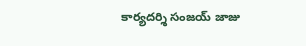కార్యదర్శి సంజయ్ జాజు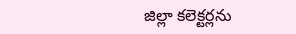జిల్లా కలెక్టర్లను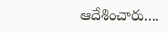ఆదేశించారు....